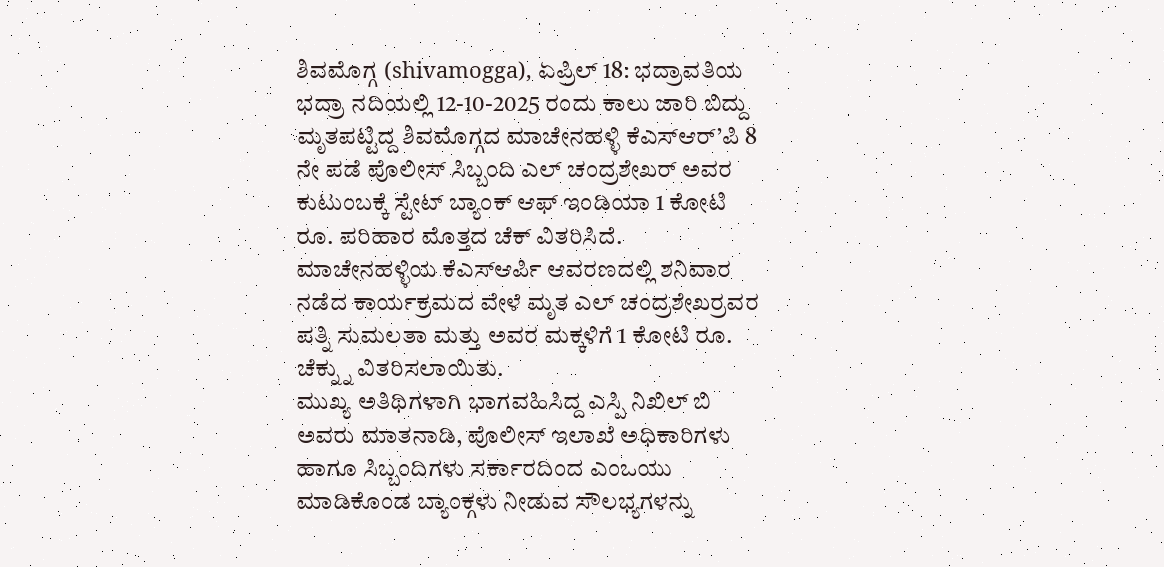ಶಿವಮೊಗ್ಗ (shivamogga), ಏಪ್ರಿಲ್ 18: ಭದ್ರಾವತಿಯ ಭದ್ರಾ ನದಿಯಲ್ಲಿ 12-10-2025 ರಂದು ಕಾಲು ಜಾರಿ ಬಿದ್ದು ಮೃತಪಟ್ಟಿದ್ದ ಶಿವಮೊಗ್ಗದ ಮಾಚೇನಹಳ್ಳಿ ಕೆಎಸ್ಆರ್’ಪಿ 8 ನೇ ಪಡೆ ಪೊಲೀಸ್ ಸಿಬ್ಬಂದಿ ಎಲ್ ಚಂದ್ರಶೇಖರ್ ಅವರ ಕುಟುಂಬಕ್ಕೆ ಸ್ಟೇಟ್ ಬ್ಯಾಂಕ್ ಆಫ್ ಇಂಡಿಯಾ 1 ಕೋಟಿ ರೂ. ಪರಿಹಾರ ಮೊತ್ತದ ಚೆಕ್ ವಿತರಿಸಿದೆ.
ಮಾಚೇನಹಳ್ಳಿಯ ಕೆಎಸ್ಆರ್ಪಿ ಆವರಣದಲ್ಲಿ ಶನಿವಾರ ನಡೆದ ಕಾರ್ಯಕ್ರಮದ ವೇಳೆ ಮೃತ ಎಲ್ ಚಂದ್ರಶೇಖರ್ರವರ ಪತ್ನಿ ಸುಮಲತಾ ಮತ್ತು ಅವರ ಮಕ್ಕಳಿಗೆ 1 ಕೋಟಿ ರೂ. ಚೆಕ್ನ್ನು ವಿತರಿಸಲಾಯಿತು.
ಮುಖ್ಯ ಅತಿಥಿಗಳಾಗಿ ಭಾಗವಹಿಸಿದ್ದ ಎಸ್ಪಿ ನಿಖಿಲ್ ಬಿ ಅವರು ಮಾತನಾಡಿ, ಪೊಲೀಸ್ ಇಲಾಖೆ ಅಧಿಕಾರಿಗಳು ಹಾಗೂ ಸಿಬ್ಬಂದಿಗಳು ಸರ್ಕಾರದಿಂದ ಎಂಒಯು ಮಾಡಿಕೊಂಡ ಬ್ಯಾಂಕ್ಗಳು ನೀಡುವ ಸೌಲಭ್ಯಗಳನ್ನು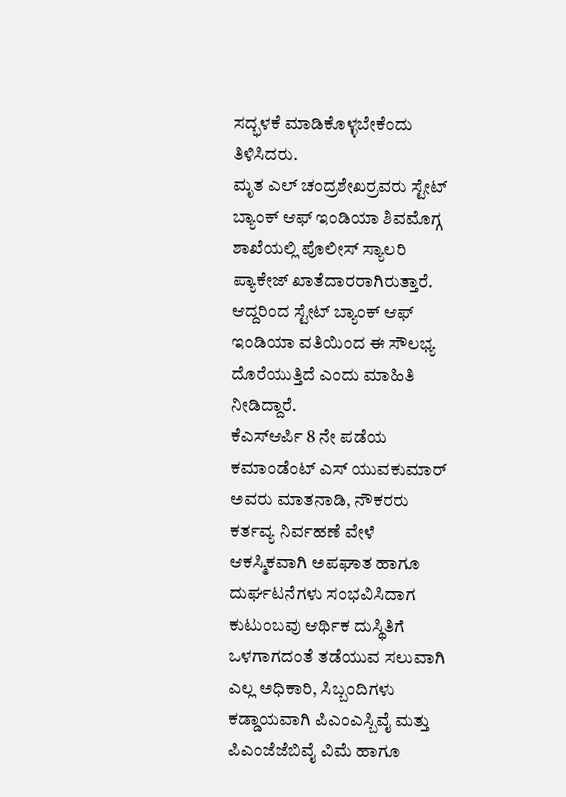ಸದ್ಭಳಕೆ ಮಾಡಿಕೊಳ್ಳಬೇಕೆಂದು ತಿಳಿಸಿದರು.
ಮೃತ ಎಲ್ ಚಂದ್ರಶೇಖರ್ರವರು ಸ್ಟೇಟ್ ಬ್ಯಾಂಕ್ ಆಫ್ ಇಂಡಿಯಾ ಶಿವಮೊಗ್ಗ ಶಾಖೆಯಲ್ಲಿ ಪೊಲೀಸ್ ಸ್ಯಾಲರಿ ಪ್ಯಾಕೇಜ್ ಖಾತೆದಾರರಾಗಿರುತ್ತಾರೆ. ಆದ್ದರಿಂದ ಸ್ಟೇಟ್ ಬ್ಯಾಂಕ್ ಆಫ್ ಇಂಡಿಯಾ ವತಿಯಿಂದ ಈ ಸೌಲಭ್ಯ ದೊರೆಯುತ್ತಿದೆ ಎಂದು ಮಾಹಿತಿ ನೀಡಿದ್ದಾರೆ.
ಕೆಎಸ್ಆರ್ಪಿ 8 ನೇ ಪಡೆಯ ಕಮಾಂಡೆಂಟ್ ಎಸ್ ಯುವಕುಮಾರ್ ಅವರು ಮಾತನಾಡಿ, ನೌಕರರು ಕರ್ತವ್ಯ ನಿರ್ವಹಣೆ ವೇಳೆ ಆಕಸ್ಮಿಕವಾಗಿ ಅಪಘಾತ ಹಾಗೂ ದುರ್ಘಟನೆಗಳು ಸಂಭವಿಸಿದಾಗ ಕುಟುಂಬವು ಆರ್ಥಿಕ ದುಸ್ಥಿತಿಗೆ ಒಳಗಾಗದಂತೆ ತಡೆಯುವ ಸಲುವಾಗಿ ಎಲ್ಲ ಅಧಿಕಾರಿ, ಸಿಬ್ಬಂದಿಗಳು ಕಡ್ಡಾಯವಾಗಿ ಪಿಎಂಎಸ್ಬಿವೈ ಮತ್ತು ಪಿಎಂಜೆಜೆಬಿವೈ ವಿಮೆ ಹಾಗೂ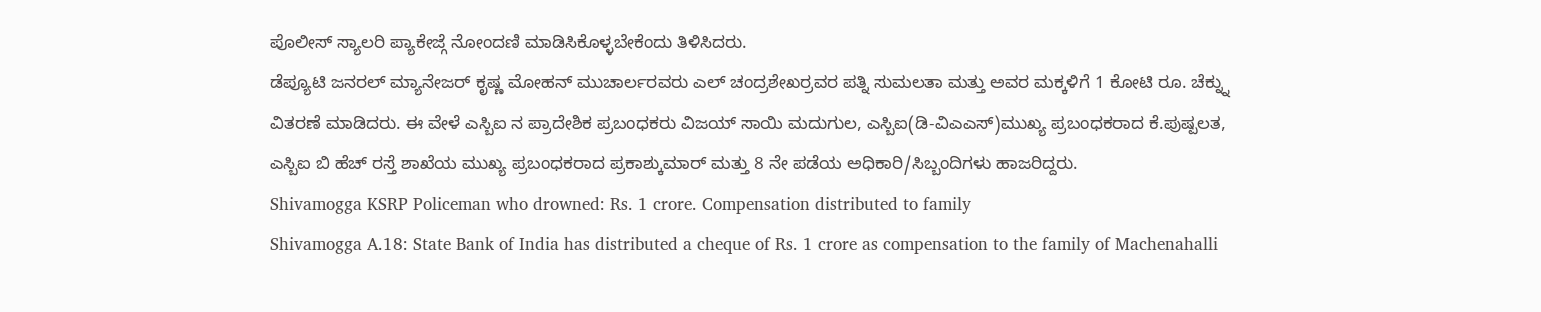ಪೊಲೀಸ್ ಸ್ಯಾಲರಿ ಪ್ಯಾಕೇಜ್ಗೆ ನೋಂದಣಿ ಮಾಡಿಸಿಕೊಳ್ಳಬೇಕೆಂದು ತಿಳಿಸಿದರು.
ಡೆಪ್ಯೂಟಿ ಜನರಲ್ ಮ್ಯಾನೇಜರ್ ಕೃಷ್ಣ ಮೋಹನ್ ಮುಚಾರ್ಲರವರು ಎಲ್ ಚಂದ್ರಶೇಖರ್ರವರ ಪತ್ನಿ ಸುಮಲತಾ ಮತ್ತು ಅವರ ಮಕ್ಕಳಿಗೆ 1 ಕೋಟಿ ರೂ. ಚೆಕ್ನ್ನು ವಿತರಣೆ ಮಾಡಿದರು. ಈ ವೇಳೆ ಎಸ್ಬಿಐ ನ ಪ್ರಾದೇಶಿಕ ಪ್ರಬಂಧಕರು ವಿಜಯ್ ಸಾಯಿ ಮದುಗುಲ, ಎಸ್ಬಿಐ(ಡಿ-ವಿಎಎಸ್)ಮುಖ್ಯ ಪ್ರಬಂಧಕರಾದ ಕೆ.ಪುಷ್ಪಲತ, ಎಸ್ಬಿಐ ಬಿ ಹೆಚ್ ರಸ್ತೆ ಶಾಖೆಯ ಮುಖ್ಯ ಪ್ರಬಂಧಕರಾದ ಪ್ರಕಾಶ್ಕುಮಾರ್ ಮತ್ತು 8 ನೇ ಪಡೆಯ ಅಧಿಕಾರಿ/ಸಿಬ್ಬಂದಿಗಳು ಹಾಜರಿದ್ದರು.
Shivamogga KSRP Policeman who drowned: Rs. 1 crore. Compensation distributed to family
Shivamogga A.18: State Bank of India has distributed a cheque of Rs. 1 crore as compensation to the family of Machenahalli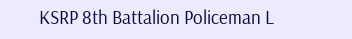KSRP 8th Battalion Policeman L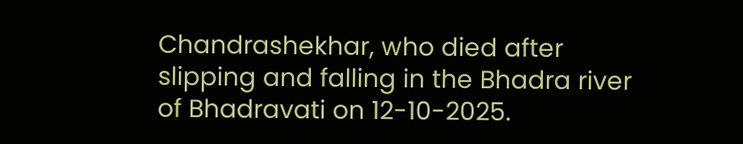Chandrashekhar, who died after slipping and falling in the Bhadra river of Bhadravati on 12-10-2025.